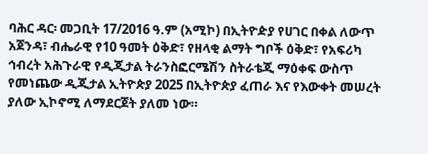ባሕር ዳር፡ መጋቢት 17/2016 ዓ.ም (አሚኮ) በኢትዮዽያ የሀገር በቀል ለውጥ አጀንዳ፣ ብሔራዊ የ10 ዓመት ዕቅድ፣ የዘላቂ ልማት ግቦች ዕቅድ፣ የአፍሪካ ኅብረት አሕጉራዊ የዲጂታል ትራንስፎርሜሽን ስትራቴጂ ማዕቀፍ ውስጥ የመነጨው ዲጂታል ኢትዮጵያ 2025 በኢትዮጵያ ፈጠራ እና የእውቀት መሠረት ያለው ኢኮኖሚ ለማደርጀት ያለመ ነው።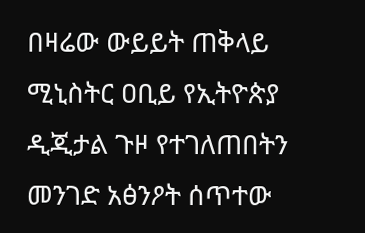በዛሬው ውይይት ጠቅላይ ሚኒስትር ዐቢይ የኢትዮጵያ ዲጂታል ጉዞ የተገለጠበትን መንገድ አፅንዖት ሰጥተው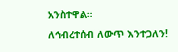አንስተዋል።
ለኅብረተሰብ ለውጥ እንተጋለን!